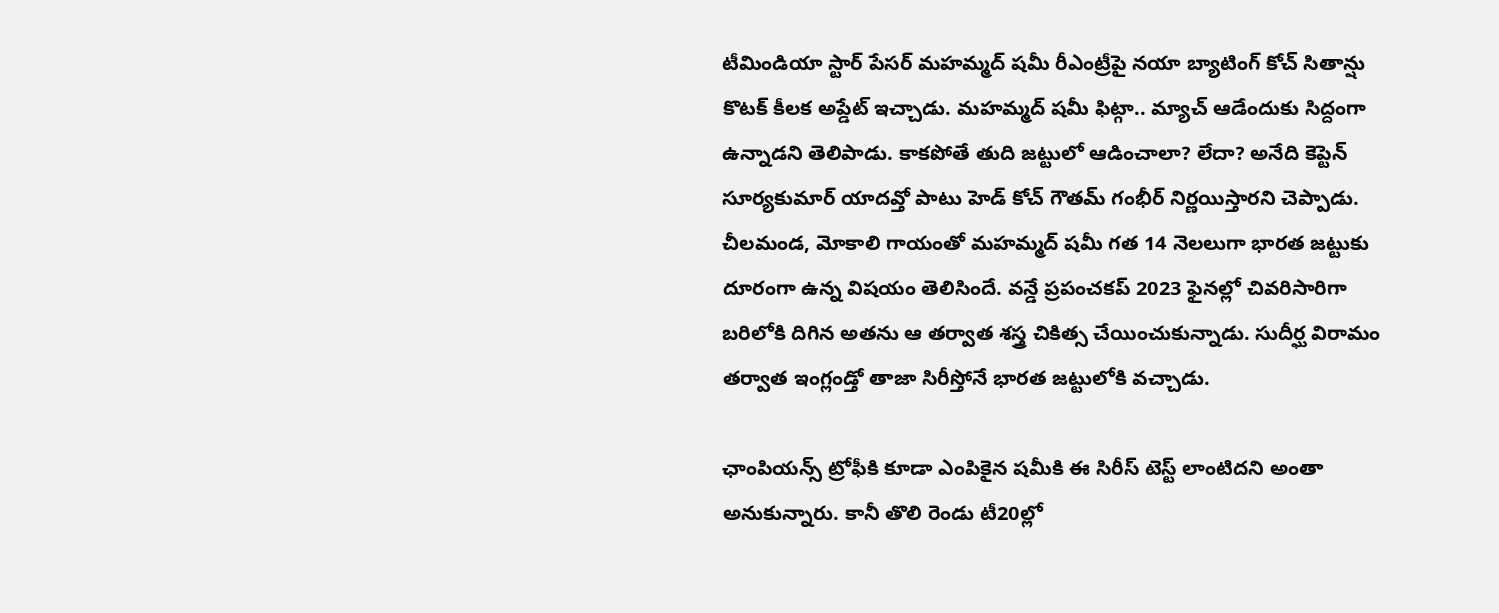టీమిండియా స్టార్ పేసర్ మహమ్మద్ షమీ రీఎంట్రీపై నయా బ్యాటింగ్ కోచ్ సితాన్షు కొటక్ కీలక అప్డేట్ ఇచ్చాడు. మహమ్మద్ షమీ ఫిట్గా.. మ్యాచ్ ఆడేందుకు సిద్దంగా ఉన్నాడని తెలిపాడు. కాకపోతే తుది జట్టులో ఆడించాలా? లేదా? అనేది కెప్టెన్ సూర్యకుమార్ యాదవ్తో పాటు హెడ్ కోచ్ గౌతమ్ గంభీర్ నిర్ణయిస్తారని చెప్పాడు.
చీలమండ, మోకాలి గాయంతో మహమ్మద్ షమీ గత 14 నెలలుగా భారత జట్టుకు దూరంగా ఉన్న విషయం తెలిసిందే. వన్డే ప్రపంచకప్ 2023 ఫైనల్లో చివరిసారిగా బరిలోకి దిగిన అతను ఆ తర్వాత శస్త్ర చికిత్స చేయించుకున్నాడు. సుదీర్ఘ విరామం తర్వాత ఇంగ్లండ్తో తాజా సిరీస్తోనే భారత జట్టులోకి వచ్చాడు.

ఛాంపియన్స్ ట్రోఫీకి కూడా ఎంపికైన షమీకి ఈ సిరీస్ టెస్ట్ లాంటిదని అంతా అనుకున్నారు. కానీ తొలి రెండు టీ20ల్లో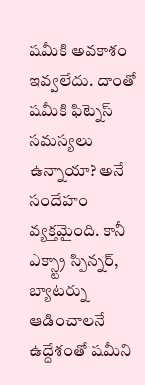షమీకి అవకాశం ఇవ్వలేదు. దాంతో షమీకి ఫిట్నెస్ సమస్యలు ఉన్నాయా? అనే సందేహం వ్యక్తమైంది. కానీ ఎక్స్ట్రా స్పిన్నర్, బ్యాటర్ను ఆడించాలనే ఉద్దేశంతో షమీని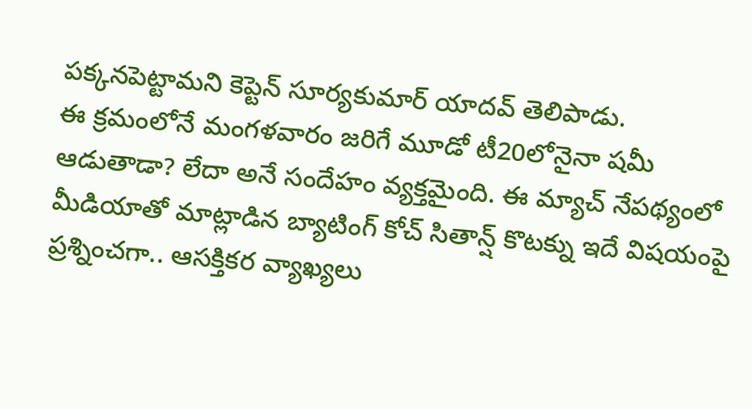పక్కనపెట్టామని కెప్టెన్ సూర్యకుమార్ యాదవ్ తెలిపాడు.
ఈ క్రమంలోనే మంగళవారం జరిగే మూడో టీ20లోనైనా షమీ ఆడుతాడా? లేదా అనే సందేహం వ్యక్తమైంది. ఈ మ్యాచ్ నేపథ్యంలో మీడియాతో మాట్లాడిన బ్యాటింగ్ కోచ్ సితాన్ష్ కొటక్ను ఇదే విషయంపై ప్రశ్నించగా.. ఆసక్తికర వ్యాఖ్యలు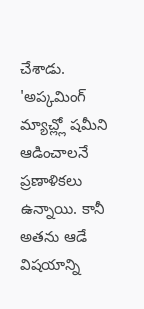చేశాడు.
'అప్కమింగ్ మ్యాచ్ల్లో షమీని ఆడించాలనే ప్రణాళికలు ఉన్నాయి. కానీ అతను ఆడే విషయాన్ని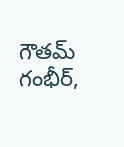గౌతమ్ గంభీర్,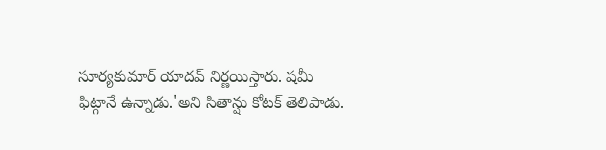సూర్యకుమార్ యాదవ్ నిర్ణయిస్తారు. షమీ ఫిట్గానే ఉన్నాడు.'అని సితాన్షు కోటక్ తెలిపాడు.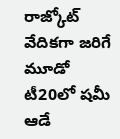రాజ్కోట్ వేదికగా జరిగే మూడో టీ20లో షమీ ఆడే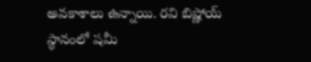అవకాశాలు ఉన్నాయి. రవి బిష్ణోయ్ స్థానంలో షమీ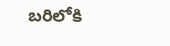బరిలోకి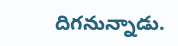దిగనున్నాడు.